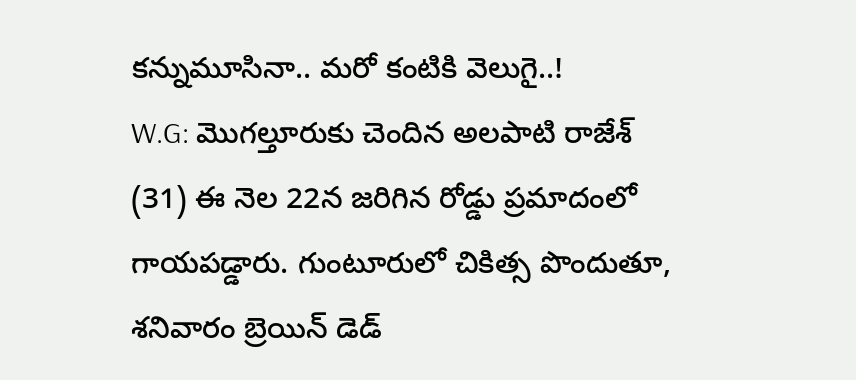కన్నుమూసినా.. మరో కంటికి వెలుగై..!
W.G: మొగల్తూరుకు చెందిన అలపాటి రాజేశ్ (31) ఈ నెల 22న జరిగిన రోడ్డు ప్రమాదంలో గాయపడ్డారు. గుంటూరులో చికిత్స పొందుతూ, శనివారం బ్రెయిన్ డెడ్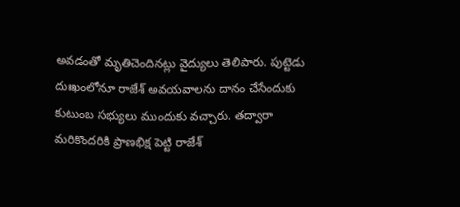అవడంతో మృతిచెందినట్లు వైద్యులు తెలిపారు. పుట్టెడు దుఃఖంలోనూ రాజేశ్ అవయవాలను దానం చేసేందుకు కుటుంబ సభ్యులు ముందుకు వచ్చారు. తద్వారా మరికొందరికి ప్రాణభిక్ష పెట్టి రాజేశ్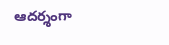ఆదర్శంగా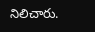నిలిచారు.